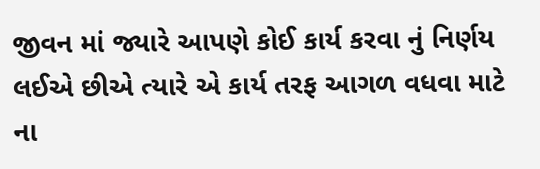જીવન માં જ્યારે આપણે કોઈ કાર્ય કરવા નું નિર્ણય લઈએ છીએ ત્યારે એ કાર્ય તરફ આગળ વધવા માટે ના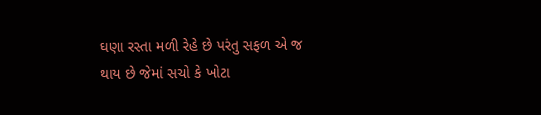ઘણા રસ્તા મળી રેહે છે પરંતુ સફળ એ જ થાય છે જેમાં સચો કે ખોટા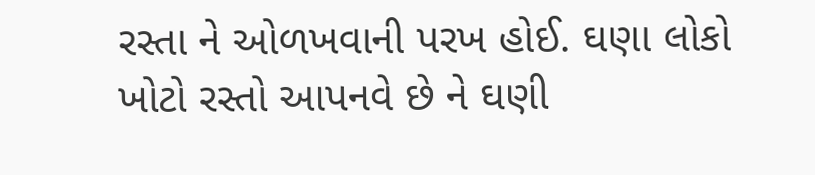રસ્તા ને ઓળખવાની પરખ હોઈ. ઘણા લોકો ખોટો રસ્તો આપનવે છે ને ઘણી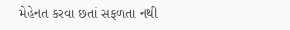મેહેનત કરવા છતાં સફળતા નથી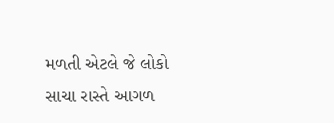મળતી એટલે જે લોકો સાચા રાસ્તે આગળ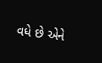વધે છે એને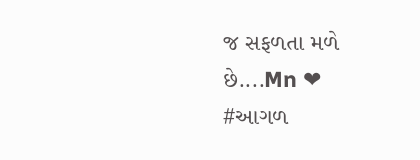જ સફળતા મળે છે....Mn ❤
#આગળ